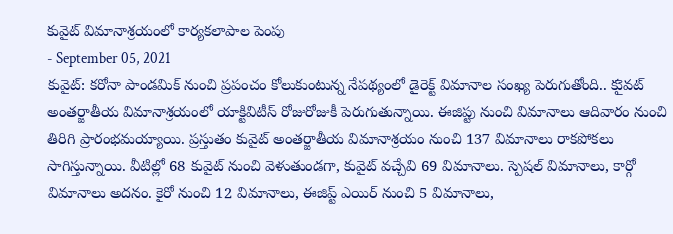కువైట్ విమానాశ్రయంలో కార్యకలాపాల పెంపు
- September 05, 2021
కువైట్: కరోనా పాండమిక్ నుంచి ప్రపంచం కోలుకుంటున్న నేపథ్యంలో డైరెక్ట్ విమానాల సంఖ్య పెరుగుతోంది.. కుైవట్ అంతర్జాతీయ విమానాశ్రయంలో యాక్టివిటీస్ రోజురోజుకీ పెరుగుతున్నాయి. ఈజిప్టు నుంచి విమానాలు ఆదివారం నుంచి తిరిగి ప్రారంభమయ్యాయి. ప్రస్తుతం కువైట్ అంతర్జాతీయ విమానాశ్రయం నుంచి 137 విమానాలు రాకపోకలు సాగిస్తున్నాయి. వీటిల్లో 68 కువైట్ నుంచి వెళుతుండగా, కువైట్ వచ్చేవి 69 విమానాలు. స్పెషల్ విమానాలు, కార్గో విమానాలు అదనం. కైరో నుంచి 12 విమానాలు, ఈజిప్ట్ ఎయిర్ నుంచి 5 విమానాలు,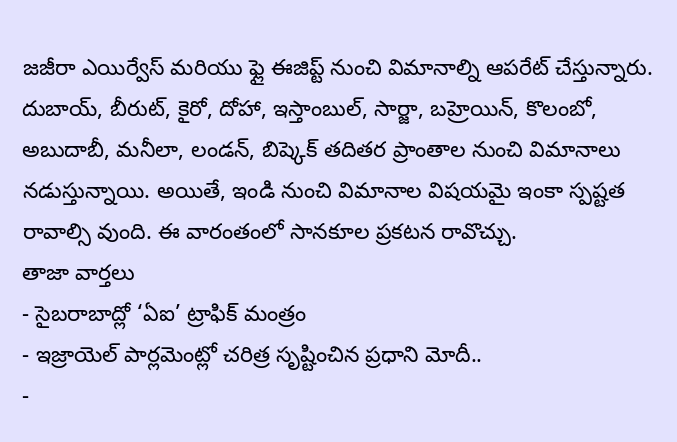జజీరా ఎయిర్వేస్ మరియు ఫ్లై ఈజిప్ట్ నుంచి విమానాల్ని ఆపరేట్ చేస్తున్నారు. దుబాయ్, బీరుట్, కైరో, దోహా, ఇస్తాంబుల్, సార్జా, బహ్రెయిన్, కొలంబో, అబుదాబీ, మనీలా, లండన్, బిష్కెక్ తదితర ప్రాంతాల నుంచి విమానాలు నడుస్తున్నాయి. అయితే, ఇండి నుంచి విమానాల విషయమై ఇంకా స్పష్టత రావాల్సి వుంది. ఈ వారంతంలో సానకూల ప్రకటన రావొచ్చు.
తాజా వార్తలు
- సైబరాబాద్లో ‘ఏఐ’ ట్రాఫిక్ మంత్రం
- ఇజ్రాయెల్ పార్లమెంట్లో చరిత్ర సృష్టించిన ప్రధాని మోదీ..
-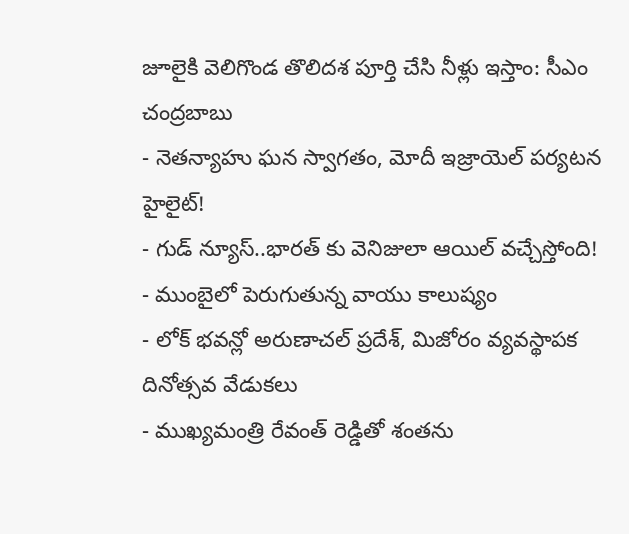జూలైకి వెలిగొండ తొలిదశ పూర్తి చేసి నీళ్లు ఇస్తాం: సీఎం చంద్రబాబు
- నెతన్యాహు ఘన స్వాగతం, మోదీ ఇజ్రాయెల్ పర్యటన హైలైట్!
- గుడ్ న్యూస్..భారత్ కు వెనిజులా ఆయిల్ వచ్చేస్తోంది!
- ముంబైలో పెరుగుతున్న వాయు కాలుష్యం
- లోక్ భవన్లో అరుణాచల్ ప్రదేశ్, మిజోరం వ్యవస్థాపక దినోత్సవ వేడుకలు
- ముఖ్యమంత్రి రేవంత్ రెడ్డితో శంతను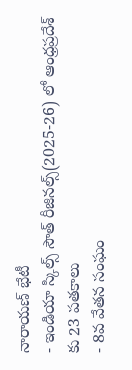నారాయణ్ భేటీ
- ఇండియా స్కిల్స్ సౌత్ రీజినల్స్(2025-26) లో ఆంధ్రప్రదేశ్ కు 23 పతకాలు
- 8వ వేతన సంఘం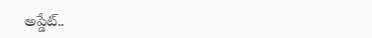అప్డేట్..